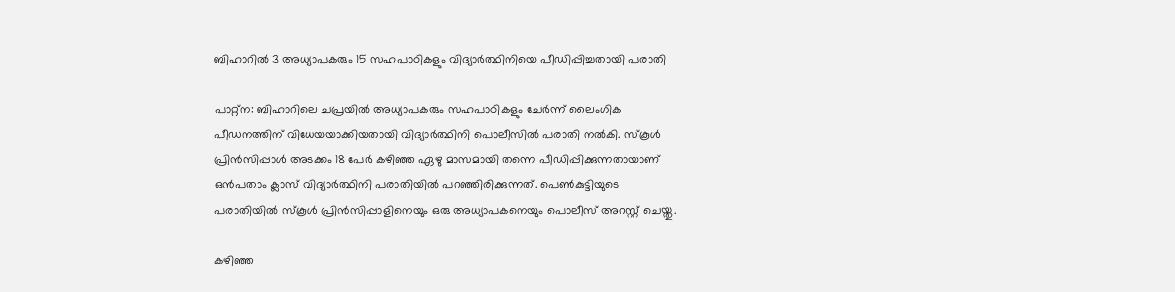ബിഹാറില്‍ 3 അധ്യാപകരും 15 സഹപാഠികളും വിദ്യാര്‍ത്ഥിനിയെ പീഡിപ്പിച്ചതായി പരാതി

പാറ്റ്‌ന: ബിഹാറിലെ ചപ്രയില്‍ അധ്യാപകരും സഹപാഠികളും ചേര്‍ന്ന് ലൈംഗിക പീഡനത്തിന് വിധേയയാക്കിയതായി വിദ്യാര്‍ത്ഥിനി പൊലീസില്‍ പരാതി നല്‍കി. സ്‌കൂള്‍ പ്രിന്‍സിപ്പാള്‍ അടക്കം 18 പേര്‍ കഴിഞ്ഞ ഏഴു മാസമായി തന്നെ പീഡിപ്പിക്കുന്നതായാണ് ഒന്‍പതാം ക്ലാസ് വിദ്യാര്‍ത്ഥിനി പരാതിയില്‍ പറഞ്ഞിരിക്കുന്നത്. പെണ്‍കുട്ടിയുടെ പരാതിയില്‍ സ്‌കൂള്‍ പ്രിന്‍സിപ്പാളിനെയും ഒരു അധ്യാപകനെയും പൊലീസ് അറസ്റ്റ് ചെയ്തു.

കഴിഞ്ഞ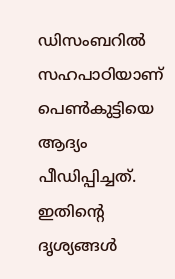ഡിസംബറില്‍ സഹപാഠിയാണ് പെണ്‍കുട്ടിയെ ആദ്യം പീഡിപ്പിച്ചത്. ഇതിന്റെ ദൃശ്യങ്ങള്‍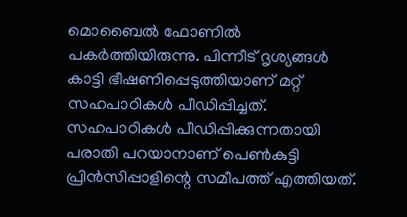മൊബൈല്‍ ഫോണില്‍ പകര്‍ത്തിയിരുന്നു. പിന്നീട് ദൃശ്യങ്ങള്‍ കാട്ടി ഭീഷണിപ്പെടുത്തിയാണ് മറ്റ് സഹപാഠികള്‍ പീഡിപ്പിച്ചത്. സഹപാഠികള്‍ പീഡിപ്പിക്കുന്നതായി പരാതി പറയാനാണ് പെണ്‍കുട്ടി പ്രിന്‍സിപ്പാളിന്റെ സമീപത്ത് എത്തിയത്.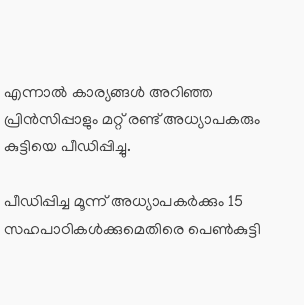എന്നാല്‍ കാര്യങ്ങള്‍ അറിഞ്ഞ പ്രിന്‍സിപ്പാളും മറ്റ് രണ്ട് അധ്യാപകരും കുട്ടിയെ പീഡിപ്പിച്ചു.

പീഡിപ്പിച്ച മൂന്ന് അധ്യാപകര്‍ക്കും 15 സഹപാഠികള്‍ക്കുമെതിരെ പെണ്‍കുട്ടി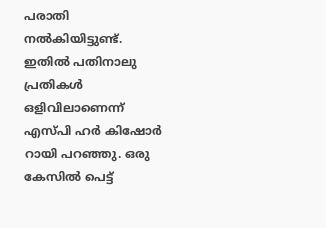പരാതി നല്‍കിയിട്ടുണ്ട്. ഇതില്‍ പതിനാലു പ്രതികള്‍ ഒളിവിലാണെന്ന് എസ്പി ഹര്‍ കിഷോര്‍ റായി പറഞ്ഞു. ഒരു കേസില്‍ പെട്ട്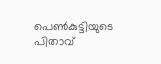പെണ്‍കുട്ടിയുടെ പിതാവ്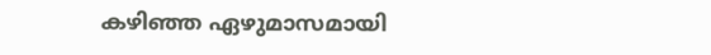കഴിഞ്ഞ ഏഴുമാസമായി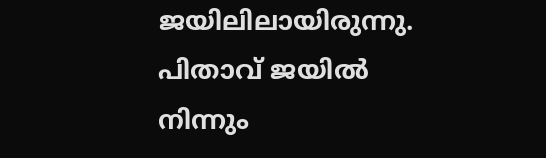ജയിലിലായിരുന്നു. പിതാവ് ജയില്‍ നിന്നും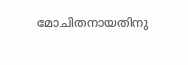മോചിതനായതിനു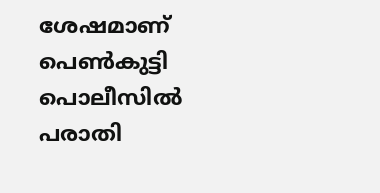ശേഷമാണ് പെണ്‍കുട്ടി പൊലീസില്‍ പരാതി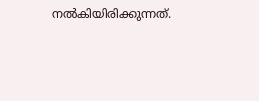നല്‍കിയിരിക്കുന്നത്.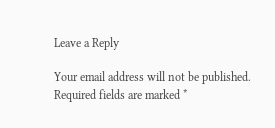Leave a Reply

Your email address will not be published. Required fields are marked *